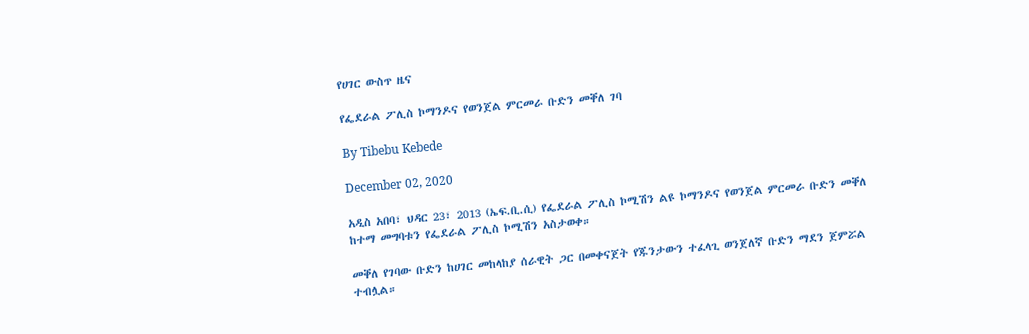የሀገር ውስጥ ዜና

የፌደራል ፖሊስ ኮማንዶና የወንጀል ምርመራ ቡድን መቐለ ገባ

By Tibebu Kebede

December 02, 2020

አዲስ አበባ፣ ህዳር 23፣ 2013 (ኤፍ.ቢ.ሲ) የፌደራል ፖሊስ ኮሚሽን ልዩ ኮማንዶና የወንጀል ምርመራ ቡድን መቐለ ከተማ መግባቱን የፌደራል ፖሊስ ኮሚሽን አስታወቀ።

መቐለ የገባው ቡድን ከሀገር መከላከያ ሰራዊት ጋር በመቀናጀት የጁንታውን ተፈላጊ ወንጀለኛ ቡድን ማደን ጀምሯል ተብሏል።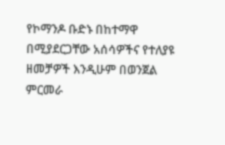የኮማንዶ ቡድኑ በከተማዋ በሚያደርጋቸው አሰሳዎችና የተለያዩ ዘመቻዎች እንዲሁም በወንጀል ምርመራ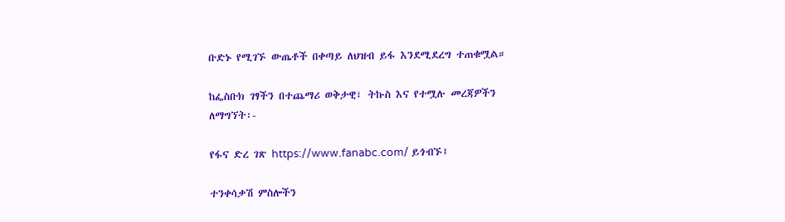ቡድኑ የሚገኙ ውጤቶች በቀጣይ ለህዝብ ይፋ እንደሚደረግ ተጠቁሟል።

ከፌስቡክ ገፃችን በተጨማሪ ወቅታዊ፣ ትኩስ እና የተሟሉ መረጃዎችን ለማግኘት፡-

የፋና ድረ ገጽ https://www.fanabc.com/ ይጎብኙ፤

ተንቀሳቃሽ ምስሎችን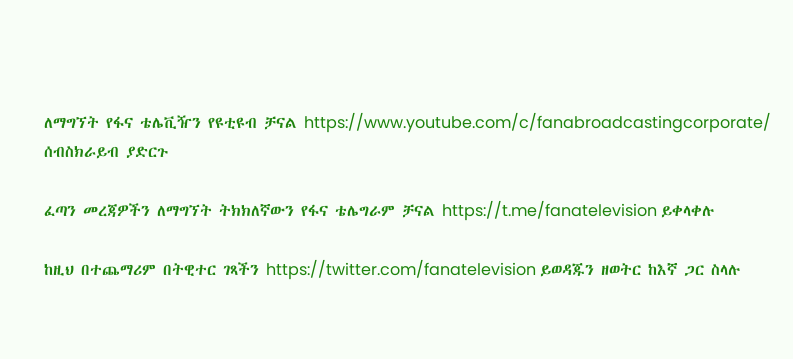ለማግኘት የፋና ቴሌቪዥን የዩቲዩብ ቻናል https://www.youtube.com/c/fanabroadcastingcorporate/ ሰብስክራይብ ያድርጉ

ፈጣን መረጃዎችን ለማግኘት ትክክለኛውን የፋና ቴሌግራም ቻናል https://t.me/fanatelevision ይቀላቀሉ

ከዚህ በተጨማሪም በትዊተር ገጻችን https://twitter.com/fanatelevision ይወዳጁን ዘወትር ከእኛ ጋር ስላሉ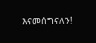እናመሰግናለን!